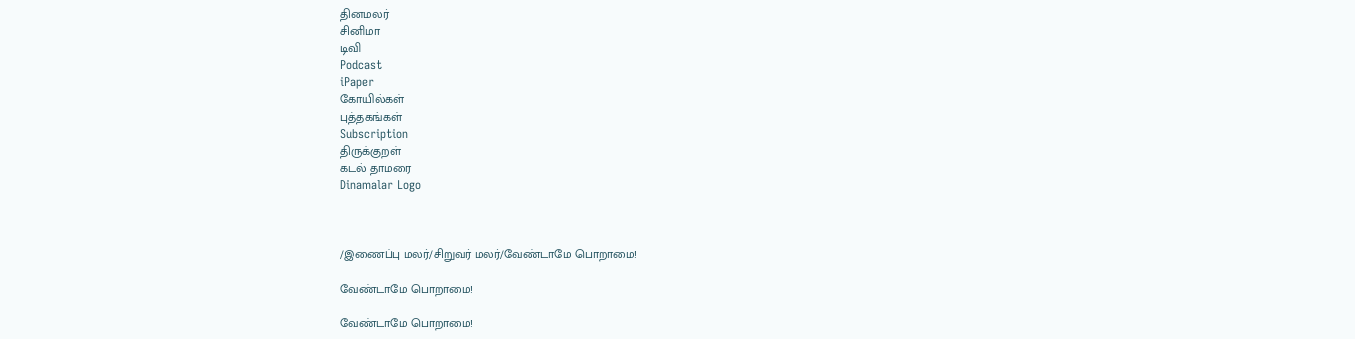தினமலர்
சினிமா
டிவி
Podcast
iPaper
கோயில்கள்
புத்தகங்கள்
Subscription
திருக்குறள்
கடல் தாமரை
Dinamalar Logo



/இணைப்பு மலர்/சிறுவர் மலர்/வேண்டாமே பொறாமை!

வேண்டாமே பொறாமை!

வேண்டாமே பொறாமை!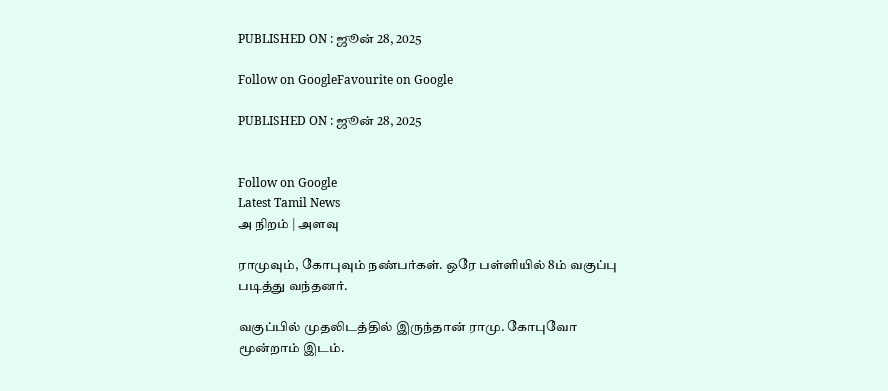PUBLISHED ON : ஜூன் 28, 2025

Follow on GoogleFavourite on Google

PUBLISHED ON : ஜூன் 28, 2025


Follow on Google
Latest Tamil News
அ நிறம் | அளவு

ராமுவும், கோபுவும் நண்பர்கள். ஒரே பள்ளியில் 8ம் வகுப்பு படித்து வந்தனர்.

வகுப்பில் முதலிடத்தில் இருந்தான் ராமு. கோபுவோ மூன்றாம் இடம்.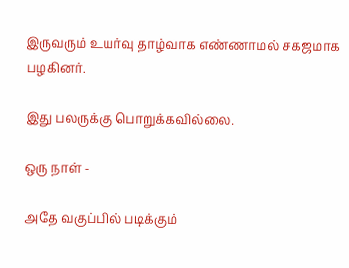இருவரும் உயர்வு தாழ்வாக எண்ணாமல் சகஜமாக பழகினர்.

இது பலருக்கு பொறுக்கவில்லை.

ஒரு நாள் -

அதே வகுப்பில் படிக்கும்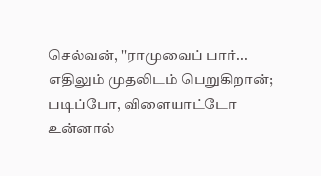செல்வன், ''ராமுவைப் பார்... எதிலும் முதலிடம் பெறுகிறான்; படிப்போ, விளையாட்டோ உன்னால்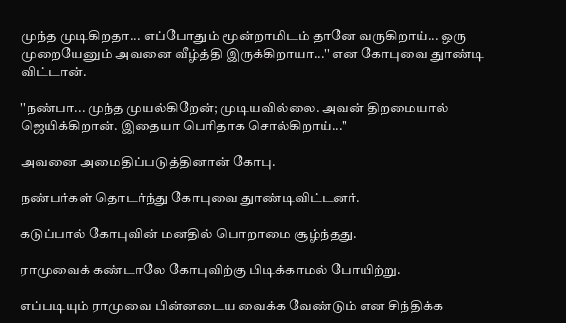முந்த முடிகிறதா... எப்போதும் மூன்றாமிடம் தானே வருகிறாய்... ஒரு முறையேனும் அவனை வீழ்த்தி இருக்கிறாயா...'' என கோபுவை துாண்டி விட்டான்.

''நண்பா... முந்த முயல்கிறேன்; முடியவில்லை. அவன் திறமையால் ஜெயிக்கிறான். இதையா பெரிதாக சொல்கிறாய்...''

அவனை அமைதிப்படுத்தினான் கோபு.

நண்பர்கள் தொடர்ந்து கோபுவை துாண்டிவிட்டனர்.

கடுப்பால் கோபுவின் மனதில் பொறாமை சூழ்ந்தது.

ராமுவைக் கண்டாலே கோபுவிற்கு பிடிக்காமல் போயிற்று.

எப்படியும் ராமுவை பின்னடைய வைக்க வேண்டும் என சிந்திக்க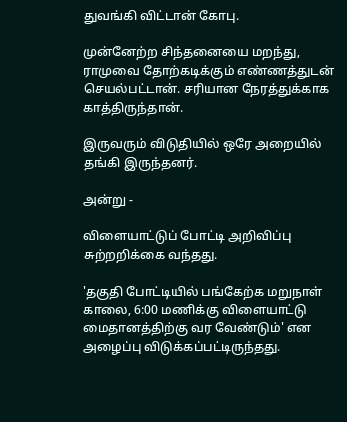துவங்கி விட்டான் கோபு.

முன்னேற்ற சிந்தனையை மறந்து, ராமுவை தோற்கடிக்கும் எண்ணத்துடன் செயல்பட்டான். சரியான நேரத்துக்காக காத்திருந்தான்.

இருவரும் விடுதியில் ஒரே அறையில் தங்கி இருந்தனர்.

அன்று -

விளையாட்டுப் போட்டி அறிவிப்பு சுற்றறிக்கை வந்தது.

'தகுதி போட்டியில் பங்கேற்க மறுநாள் காலை, 6:00 மணிக்கு விளையாட்டு மைதானத்திற்கு வர வேண்டும்' என அழைப்பு விடுக்கப்பட்டிருந்தது.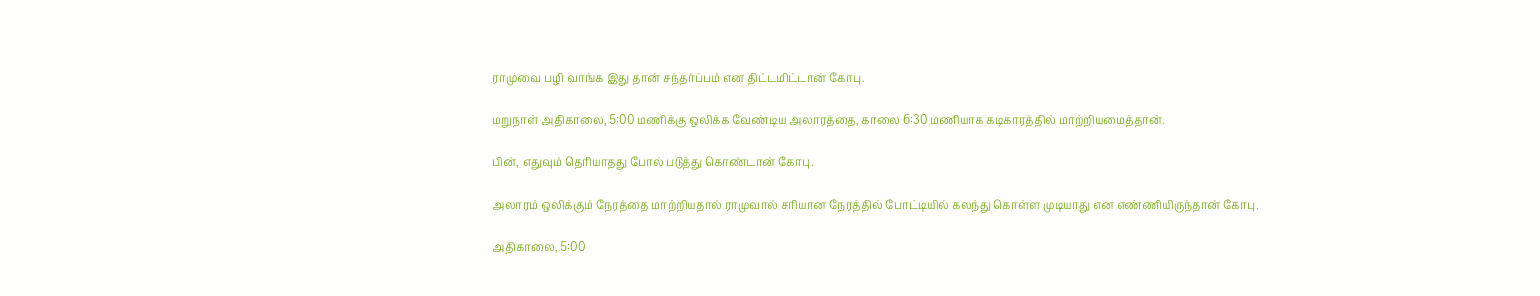ராமுவை பழி வாங்க இது தான் சந்தர்ப்பம் என திட்டமிட்டான் கோபு.

மறுநாள் அதிகாலை, 5:00 மணிக்கு ஒலிக்க வேண்டிய அலாரத்தை, காலை 6:30 மணியாக கடிகாரத்தில் மாற்றியமைத்தான்.

பின், எதுவும் தெரியாதது போல் படுத்து கொண்டான் கோபு.

அலாரம் ஒலிக்கும் நேரத்தை மாற்றியதால் ராமுவால் சரியான நேரத்தில் போட்டியில் கலந்து கொள்ள முடியாது என எண்ணியிருந்தான் கோபு.

அதிகாலை, 5:00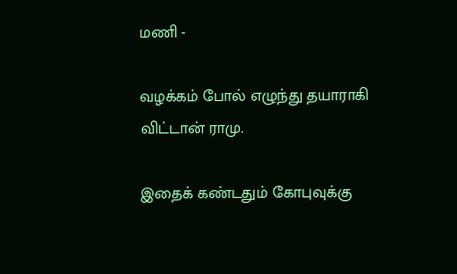மணி -

வழக்கம் போல் எழுந்து தயாராகி விட்டான் ராமு.

இதைக் கண்டதும் கோபுவுக்கு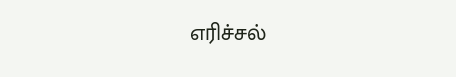எரிச்சல்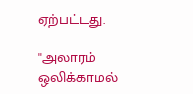ஏற்பட்டது.

''அலாரம் ஒலிக்காமல்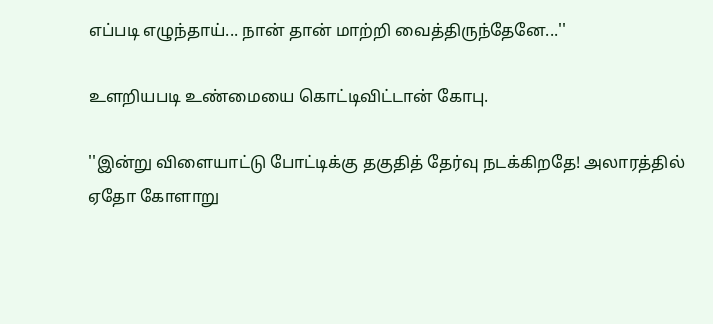எப்படி எழுந்தாய்... நான் தான் மாற்றி வைத்திருந்தேனே...''

உளறியபடி உண்மையை கொட்டிவிட்டான் கோபு.

''இன்று விளையாட்டு போட்டிக்கு தகுதித் தேர்வு நடக்கிறதே! அலாரத்தில் ஏதோ கோளாறு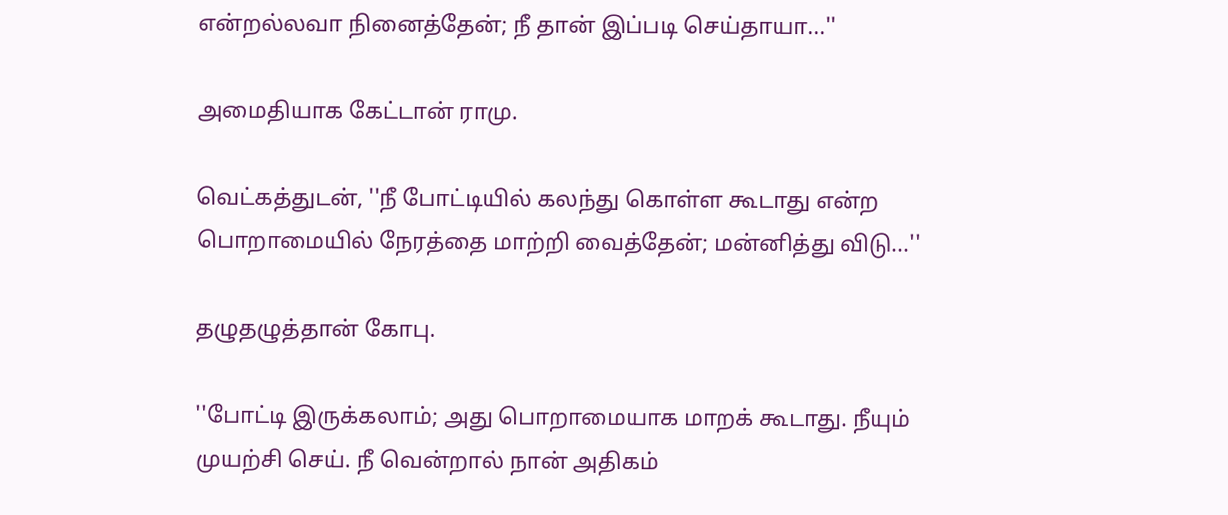என்றல்லவா நினைத்தேன்; நீ தான் இப்படி செய்தாயா...''

அமைதியாக கேட்டான் ராமு.

வெட்கத்துடன், ''நீ போட்டியில் கலந்து கொள்ள கூடாது என்ற பொறாமையில் நேரத்தை மாற்றி வைத்தேன்; மன்னித்து விடு...''

தழுதழுத்தான் கோபு.

''போட்டி இருக்கலாம்; அது பொறாமையாக மாறக் கூடாது. நீயும் முயற்சி செய். நீ வென்றால் நான் அதிகம்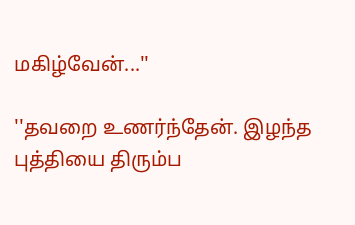மகிழ்வேன்...''

''தவறை உணர்ந்தேன். இழந்த புத்தியை திரும்ப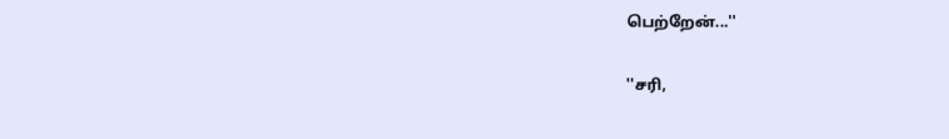பெற்றேன்...''

''சரி,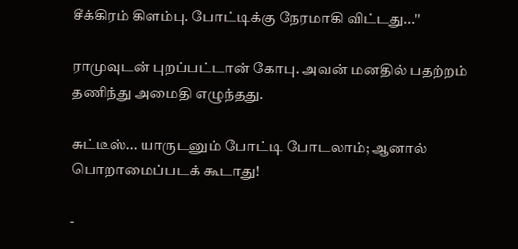சீக்கிரம் கிளம்பு. போட்டிக்கு நேரமாகி விட்டது...''

ராமுவுடன் புறப்பட்டான் கோபு. அவன் மனதில் பதற்றம் தணிந்து அமைதி எழுந்தது.

சுட்டீஸ்... யாருடனும் போட்டி போடலாம்; ஆனால் பொறாமைப்படக் கூடாது!

-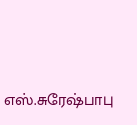எஸ்.சுரேஷ்பாபு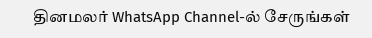தினமலர் WhatsApp Channel-ல் சேருங்கள்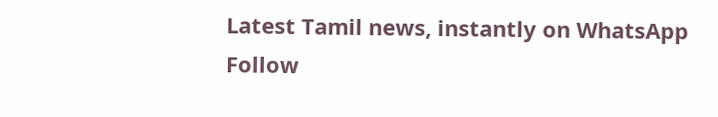Latest Tamil news, instantly on WhatsApp
Follow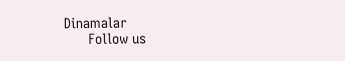Dinamalar
      Follow us